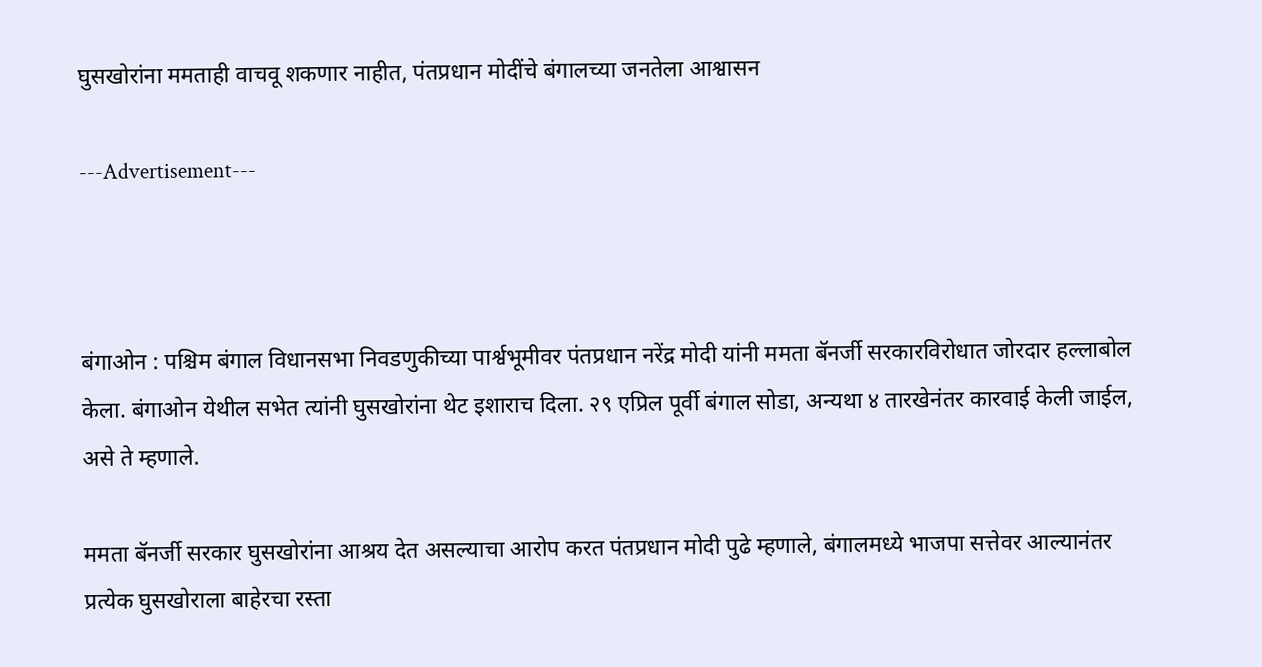घुसखोरांना ममताही वाचवू शकणार नाहीत, पंतप्रधान मोदींचे बंगालच्या जनतेला आश्वासन

---Advertisement---



बंगाओन : पश्चिम बंगाल विधानसभा निवडणुकीच्या पार्श्वभूमीवर पंतप्रधान नरेंद्र मोदी यांनी ममता बॅनर्जी सरकारविरोधात जोरदार हल्लाबोल केला. बंगाओन येथील सभेत त्यांनी घुसखोरांना थेट इशाराच दिला. २९ एप्रिल पूर्वी बंगाल सोडा, अन्यथा ४ तारखेनंतर कारवाई केली जाईल, असे ते म्हणाले.

ममता बॅनर्जी सरकार घुसखोरांना आश्रय देत असल्याचा आरोप करत पंतप्रधान मोदी पुढे म्हणाले, बंगालमध्ये भाजपा सत्तेवर आल्यानंतर प्रत्येक घुसखोराला बाहेरचा रस्ता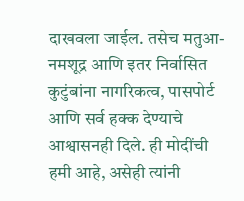दाखवला जाईल. तसेच मतुआ-नमशूद्र आणि इतर निर्वासित कुटुंबांना नागरिकत्व, पासपोर्ट आणि सर्व हक्क देण्याचे आश्वासनही दिले. ही मोदींची हमी आहे, असेही त्यांनी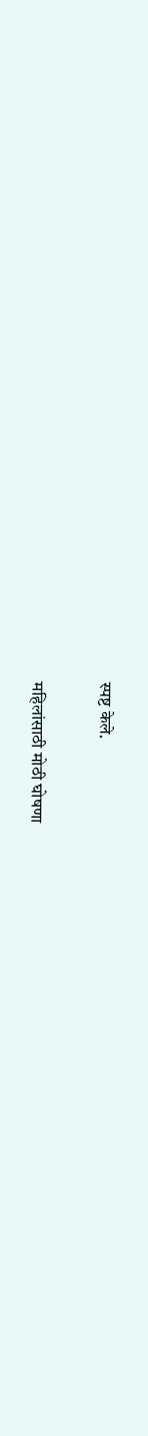स्पष्ट केले.

महिलांसाठी मोठी घोषणा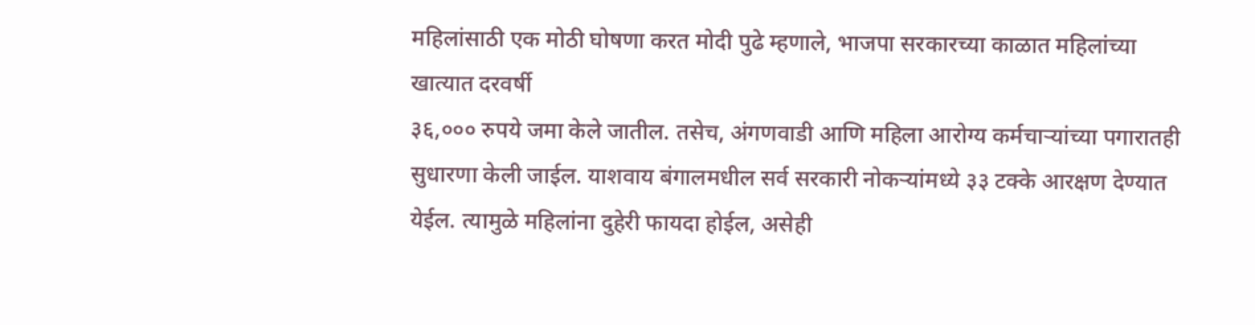महिलांसाठी एक मोठी घोषणा करत मोदी पुढे म्हणाले, भाजपा सरकारच्या काळात महिलांच्या खात्यात दरवर्षी
३६,००० रुपये जमा केले जातील. तसेच, अंगणवाडी आणि महिला आरोग्य कर्मचाऱ्यांच्या पगारातही सुधारणा केली जाईल. याशवाय बंगालमधील सर्व सरकारी नोकऱ्यांमध्ये ३३ टक्के आरक्षण देण्यात येईल. त्यामुळे महिलांना दुहेरी फायदा होईल, असेही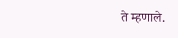ते म्हणाले.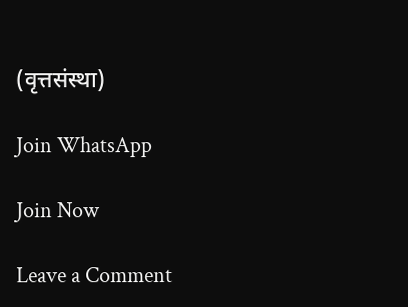(वृत्तसंस्था)

Join WhatsApp

Join Now

Leave a Comment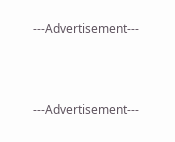---Advertisement---



---Advertisement---